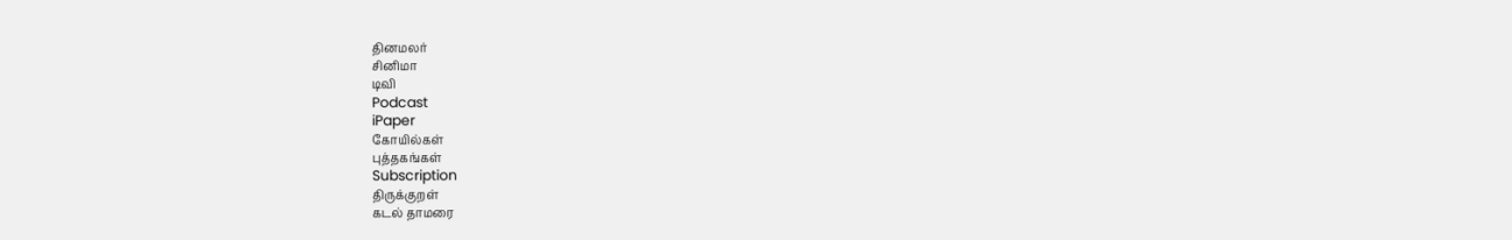தினமலர்
சினிமா
டிவி
Podcast
iPaper
கோயில்கள்
புத்தகங்கள்
Subscription
திருக்குறள்
கடல் தாமரை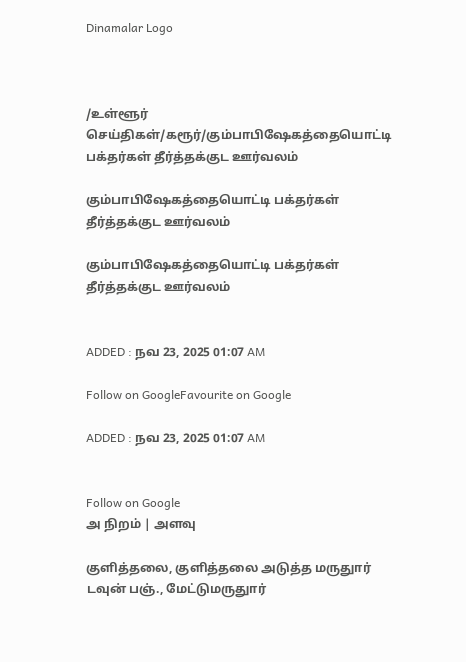Dinamalar Logo



/உள்ளூர் செய்திகள்/கரூர்/கும்பாபிஷேகத்தையொட்டி பக்தர்கள் தீர்த்தக்குட ஊர்வலம்

கும்பாபிஷேகத்தையொட்டி பக்தர்கள் தீர்த்தக்குட ஊர்வலம்

கும்பாபிஷேகத்தையொட்டி பக்தர்கள் தீர்த்தக்குட ஊர்வலம்


ADDED : நவ 23, 2025 01:07 AM

Follow on GoogleFavourite on Google

ADDED : நவ 23, 2025 01:07 AM


Follow on Google
அ நிறம் | அளவு

குளித்தலை, குளித்தலை அடுத்த மருதுார் டவுன் பஞ்., மேட்டுமருதுார்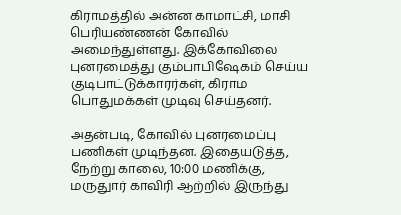கிராமத்தில் அன்ன காமாட்சி, மாசி பெரியண்ணன் கோவில் அமைந்துள்ளது. இக்கோவிலை புனரமைத்து கும்பாபிஷேகம் செய்ய குடிபாட்டுக்காரர்கள், கிராம பொதுமக்கள் முடிவு செய்தனர்.

அதன்படி, கோவில் புனரமைப்பு பணிகள் முடிந்தன. இதையடுத்த, நேற்று காலை, 10:00 மணிக்கு, மருதுார் காவிரி ஆற்றில் இருந்து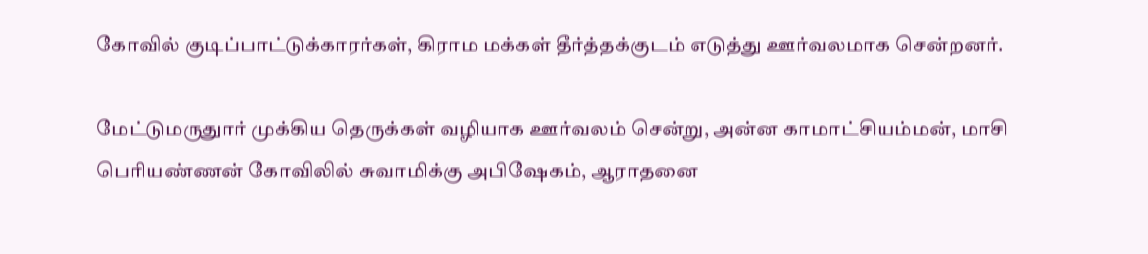கோவில் குடிப்பாட்டுக்காரர்கள், கிராம மக்கள் தீர்த்தக்குடம் எடுத்து ஊர்வலமாக சென்றனர்.

மேட்டுமருதுார் முக்கிய தெருக்கள் வழியாக ஊர்வலம் சென்று, அன்ன காமாட்சியம்மன், மாசி பெரியண்ணன் கோவிலில் சுவாமிக்கு அபிஷேகம், ஆராதனை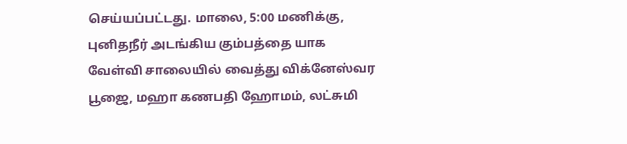செய்யப்பட்டது. மாலை, 5:00 மணிக்கு, புனிதநீர் அடங்கிய கும்பத்தை யாக வேள்வி சாலையில் வைத்து விக்னேஸ்வர பூஜை, மஹா கணபதி ஹோமம், லட்சுமி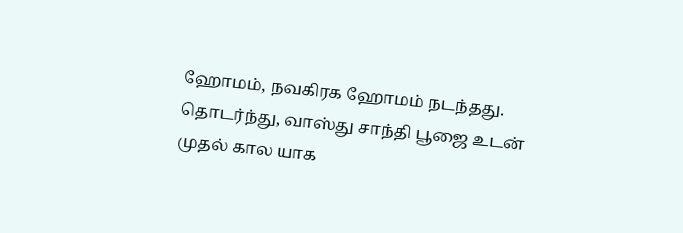ஹோமம், நவகிரக ஹோமம் நடந்தது. தொடர்ந்து, வாஸ்து சாந்தி பூஜை உடன் முதல் கால யாக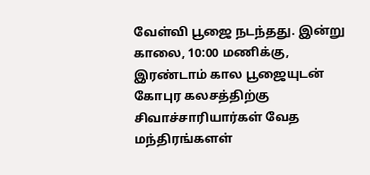வேள்வி பூஜை நடந்தது. இன்று காலை, 10:00 மணிக்கு, இரண்டாம் கால பூஜையுடன் கோபுர கலசத்திற்கு சிவாச்சாரியார்கள் வேத மந்திரங்களள்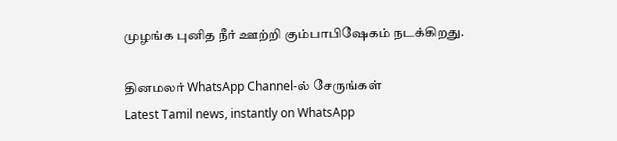முழங்க புனித நீர் ஊற்றி கும்பாபிஷேகம் நடக்கிறது.

தினமலர் WhatsApp Channel-ல் சேருங்கள்
Latest Tamil news, instantly on WhatsApp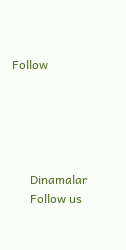Follow





      Dinamalar
      Follow us